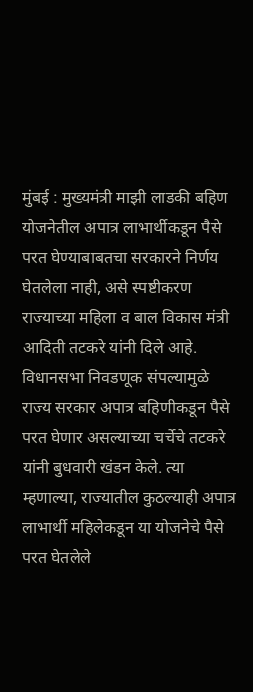मुंबई : मुख्यमंत्री माझी लाडकी बहिण योजनेतील अपात्र लाभार्थीकडून पैसे परत घेण्याबाबतचा सरकारने निर्णय घेतलेला नाही, असे स्पष्टीकरण राज्याच्या महिला व बाल विकास मंत्री आदिती तटकरे यांनी दिले आहे.
विधानसभा निवडणूक संपल्यामुळे राज्य सरकार अपात्र बहिणीकडून पैसे परत घेणार असल्याच्या चर्चेचे तटकरे यांनी बुधवारी खंडन केले. त्या म्हणाल्या, राज्यातील कुठल्याही अपात्र लाभार्थी महिलेकडून या योजनेचे पैसे परत घेतलेले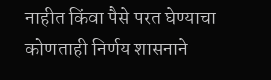नाहीत किंवा पैसे परत घेण्याचा कोणताही निर्णय शासनाने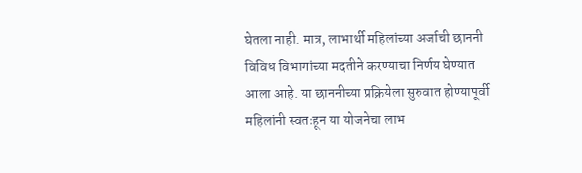घेतला नाही. मात्र, लाभार्थी महिलांच्या अर्जाची छाननी विविध विभागांच्या मदतीने करण्याचा निर्णय घेण्यात आला आहे. या छाननीच्या प्रक्रियेला सुरुवात होण्यापूर्वी महिलांनी स्वतःहून या योजनेचा लाभ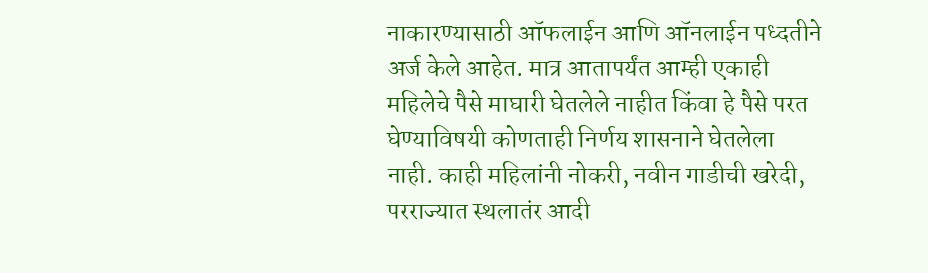नाकारण्यासाठी ऑफलाईन आणि ऑनलाईन पध्दतीने अर्ज केले आहेत. मात्र आतापर्यंत आम्ही एकाही महिलेचे पैसे माघारी घेतलेले नाहीत किंवा हे पैसे परत घेण्याविषयी कोणताही निर्णय शासनाने घेतलेला नाही. काही महिलांनी नोकरी, नवीन गाडीची खरेदी, परराज्यात स्थलातंर आदी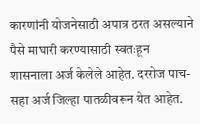कारणांनी योजनेसाठी अपात्र ठरत असल्याने पैसे माघारी करण्यासाठी स्वतःहून शासनाला अर्ज केलेले आहेत. दररोज पाच-सहा अर्ज जिल्हा पातळीवरून येत आहेत.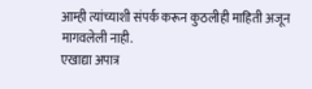आम्ही त्यांच्याशी संपर्क करून कुठलीही माहिती अजून मागवलेली नाही.
एखाद्या अपात्र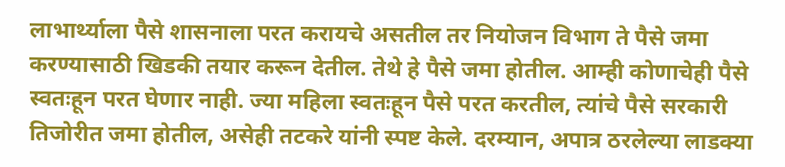लाभार्थ्याला पैसे शासनाला परत करायचे असतील तर नियोजन विभाग ते पैसे जमा करण्यासाठी खिडकी तयार करून देतील. तेथे हे पैसे जमा होतील. आम्ही कोणाचेही पैसे स्वतःहून परत घेणार नाही. ज्या महिला स्वतःहून पैसे परत करतील, त्यांचे पैसे सरकारी तिजोरीत जमा होतील, असेही तटकरे यांनी स्पष्ट केले. दरम्यान, अपात्र ठरलेल्या लाडक्या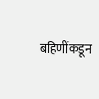बहिणींकडून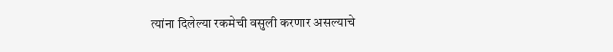त्यांना दिलेल्या रकमेची वसुली करणार असल्याचे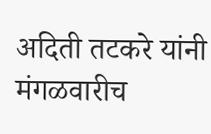अदिती तटकरे यांनी मंगळवारीच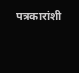पत्रकारांशी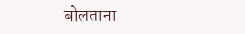बोलताना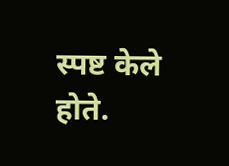स्पष्ट केले होते.